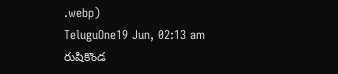.webp)
TeluguOne19 Jun, 02:13 am
రుషికొండ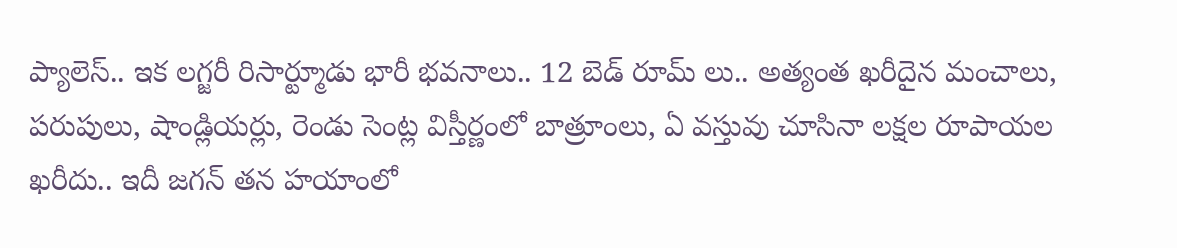ప్యాలెస్.. ఇక లగ్జరీ రిసార్ట్మూడు భారీ భవనాలు.. 12 బెడ్ రూమ్ లు.. అత్యంత ఖరీదైన మంచాలు, పరుపులు, షాండ్లియర్లు, రెండు సెంట్ల విస్తీర్ణంలో బాత్రూంలు, ఏ వస్తువు చూసినా లక్షల రూపాయల ఖరీదు.. ఇదీ జగన్ తన హయాంలో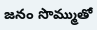జనం సొమ్ముతో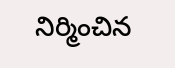నిర్మించిన